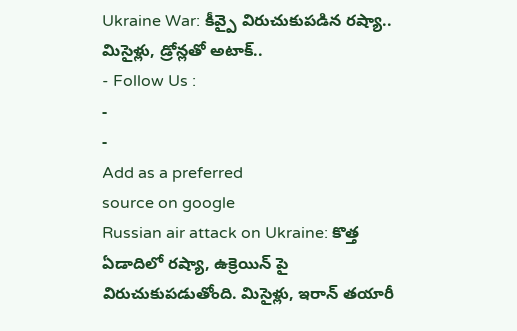Ukraine War: కీవ్పై విరుచుకుపడిన రష్యా.. మిసైళ్లు, డ్రోన్లతో అటాక్..
- Follow Us :
-
-
Add as a preferred
source on google
Russian air attack on Ukraine: కొత్త ఏడాదిలో రష్యా, ఉక్రెయిన్ పై విరుచుకుపడుతోంది. మిసైళ్లు, ఇరాన్ తయారీ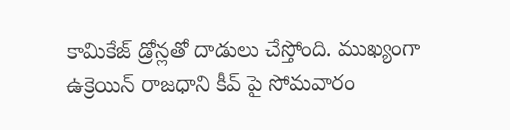కామికేజ్ డ్రోన్లతో దాడులు చేస్తోంది. ముఖ్యంగా ఉక్రెయిన్ రాజధాని కీవ్ పై సోమవారం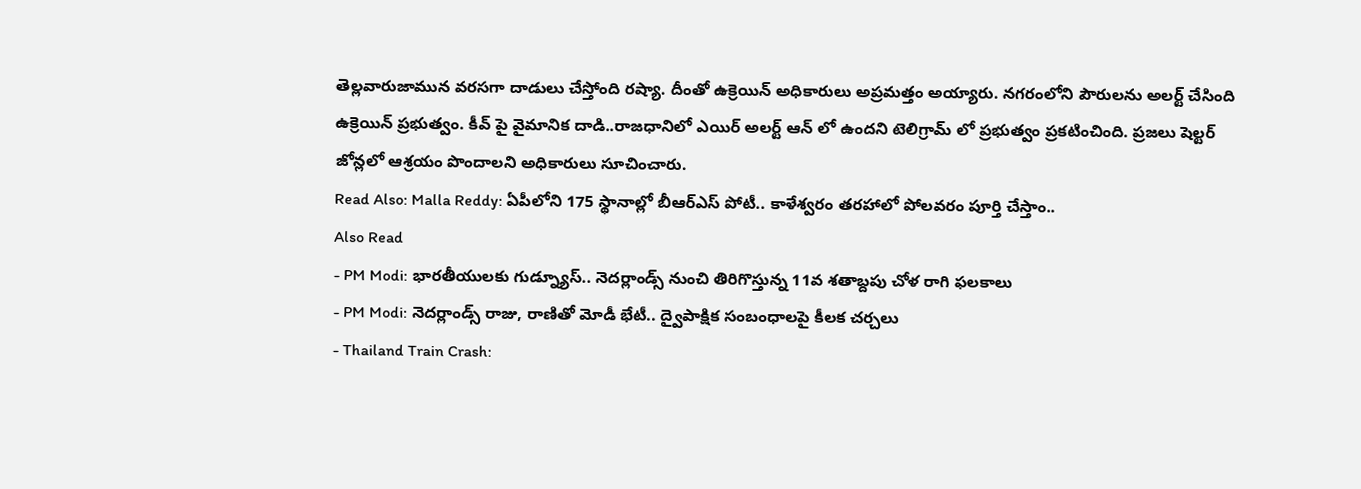తెల్లవారుజామున వరసగా దాడులు చేస్తోంది రష్యా. దీంతో ఉక్రెయిన్ అధికారులు అప్రమత్తం అయ్యారు. నగరంలోని పౌరులను అలర్ట్ చేసింది ఉక్రెయిన్ ప్రభుత్వం. కీవ్ పై వైమానిక దాడి..రాజధానిలో ఎయిర్ అలర్ట్ ఆన్ లో ఉందని టెలిగ్రామ్ లో ప్రభుత్వం ప్రకటించింది. ప్రజలు షెల్టర్ జోన్లలో ఆశ్రయం పొందాలని అధికారులు సూచించారు.
Read Also: Malla Reddy: ఏపీలోని 175 స్థానాల్లో బీఆర్ఎస్ పోటీ.. కాళేశ్వరం తరహాలో పోలవరం పూర్తి చేస్తాం..
Also Read
- PM Modi: భారతీయులకు గుడ్న్యూస్.. నెదర్లాండ్స్ నుంచి తిరిగొస్తున్న 11వ శతాబ్దపు చోళ రాగి ఫలకాలు
- PM Modi: నెదర్లాండ్స్ రాజు, రాణితో మోడీ భేటీ.. ద్వైపాక్షిక సంబంధాలపై కీలక చర్చలు
- Thailand Train Crash: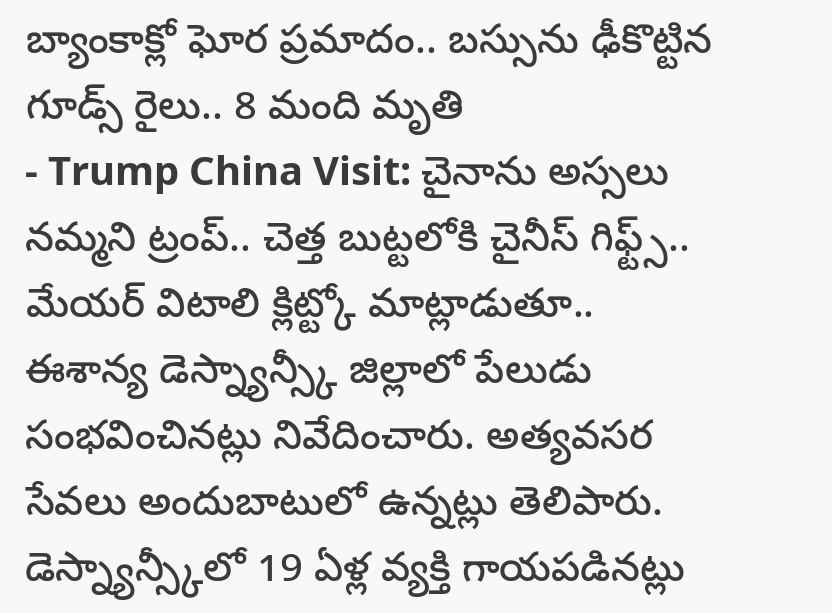బ్యాంకాక్లో ఘోర ప్రమాదం.. బస్సును ఢీకొట్టిన గూడ్స్ రైలు.. 8 మంది మృతి
- Trump China Visit: చైనాను అస్సలు నమ్మని ట్రంప్.. చెత్త బుట్టలోకి చైనీస్ గిఫ్ట్స్..
మేయర్ విటాలి క్లిట్ట్కో మాట్లాడుతూ.. ఈశాన్య డెస్న్యాన్స్కీ జిల్లాలో పేలుడు సంభవించినట్లు నివేదించారు. అత్యవసర సేవలు అందుబాటులో ఉన్నట్లు తెలిపారు. డెస్న్యాన్స్కీలో 19 ఏళ్ల వ్యక్తి గాయపడినట్లు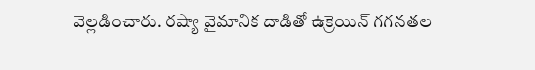వెల్లడించారు. రష్యా వైమానిక దాడితో ఉక్రెయిన్ గగనతల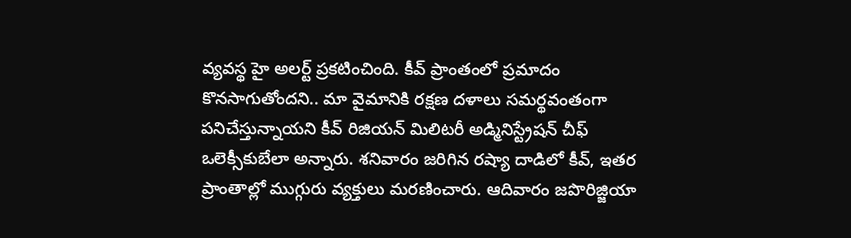వ్యవస్థ హై అలర్ట్ ప్రకటించింది. కీవ్ ప్రాంతంలో ప్రమాదం కొనసాగుతోందని.. మా వైమానికి రక్షణ దళాలు సమర్థవంతంగా పనిచేస్తున్నాయని కీవ్ రిజియన్ మిలిటరీ అడ్మినిస్ట్రేషన్ చీఫ్ ఒలెక్సీకుబేలా అన్నారు. శనివారం జరిగిన రష్యా దాడిలో కీవ్, ఇతర ప్రాంతాల్లో ముగ్గురు వ్యక్తులు మరణించారు. ఆదివారం జపొరిజ్జియా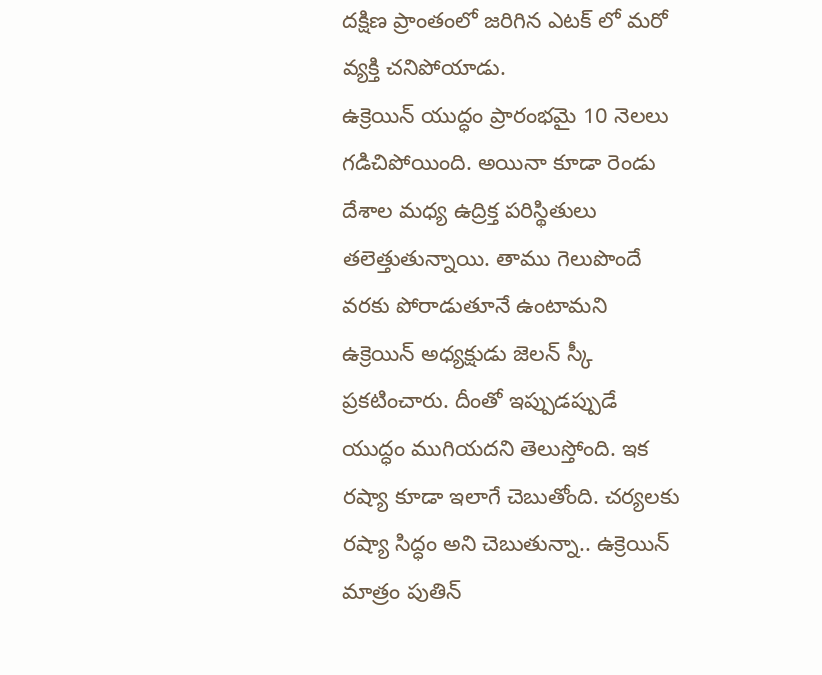దక్షిణ ప్రాంతంలో జరిగిన ఎటక్ లో మరో వ్యక్తి చనిపోయాడు.
ఉక్రెయిన్ యుద్ధం ప్రారంభమై 10 నెలలు గడిచిపోయింది. అయినా కూడా రెండు దేశాల మధ్య ఉద్రిక్త పరిస్థితులు తలెత్తుతున్నాయి. తాము గెలుపొందే వరకు పోరాడుతూనే ఉంటామని ఉక్రెయిన్ అధ్యక్షుడు జెలన్ స్కీ ప్రకటించారు. దీంతో ఇప్పుడప్పుడే యుద్ధం ముగియదని తెలుస్తోంది. ఇక రష్యా కూడా ఇలాగే చెబుతోంది. చర్యలకు రష్యా సిద్ధం అని చెబుతున్నా.. ఉక్రెయిన్ మాత్రం పుతిన్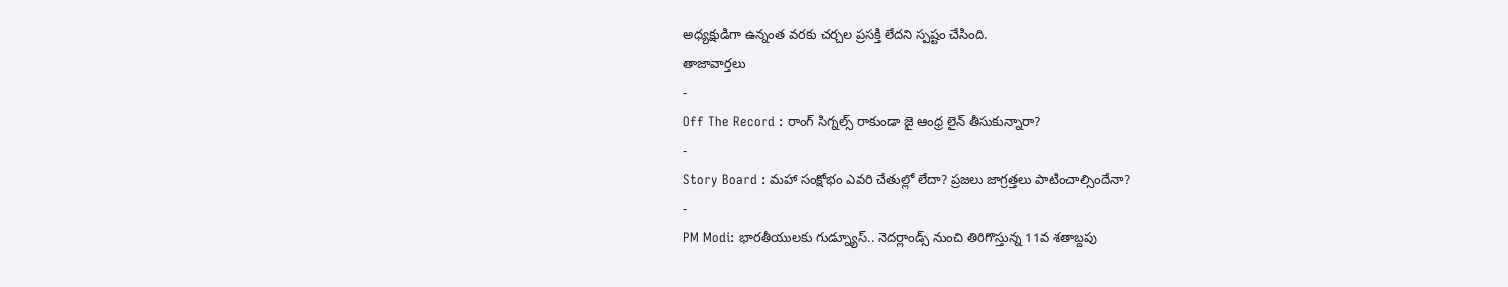అధ్యక్షుడిగా ఉన్నంత వరకు చర్చల ప్రసక్తి లేదని స్పష్టం చేసింది.
తాజావార్తలు
-
Off The Record : రాంగ్ సిగ్నల్స్ రాకుండా జై ఆంధ్ర లైన్ తీసుకున్నారా?
-
Story Board : మహా సంక్షోభం ఎవరి చేతుల్లో లేదా? ప్రజలు జాగ్రత్తలు పాటించాల్సిందేనా?
-
PM Modi: భారతీయులకు గుడ్న్యూస్.. నెదర్లాండ్స్ నుంచి తిరిగొస్తున్న 11వ శతాబ్దపు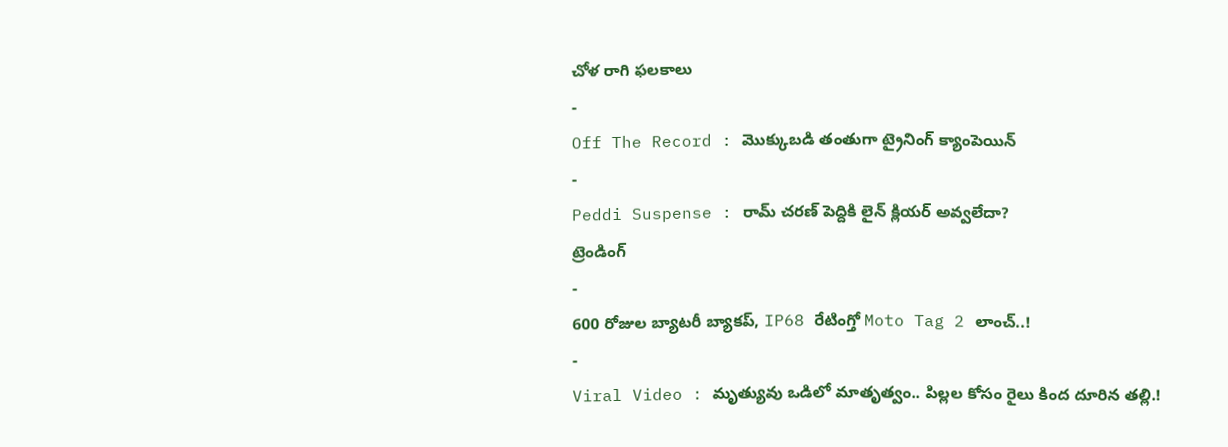చోళ రాగి ఫలకాలు
-
Off The Record : మొక్కుబడి తంతుగా ట్రైనింగ్ క్యాంపెయిన్
-
Peddi Suspense : రామ్ చరణ్ పెద్దికి లైన్ క్లియర్ అవ్వలేదా?
ట్రెండింగ్
-
600 రోజుల బ్యాటరీ బ్యాకప్, IP68 రేటింగ్తో Moto Tag 2 లాంచ్..!
-
Viral Video : మృత్యువు ఒడిలో మాతృత్వం.. పిల్లల కోసం రైలు కింద దూరిన తల్లి.!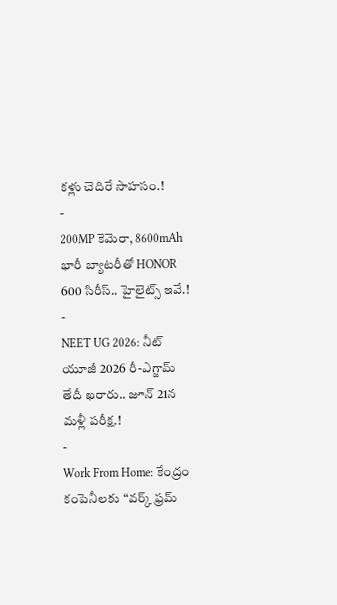కళ్లు చెదిరే సాహసం.!
-
200MP కెమెరా, 8600mAh భారీ బ్యాటరీతో HONOR 600 సిరీస్.. హైలైట్స్ ఇవే.!
-
NEET UG 2026: నీట్ యూజీ 2026 రీ-ఎగ్జామ్ తేదీ ఖరారు.. జూన్ 21న మళ్లీ పరీక్ష.!
-
Work From Home: కేంద్రం కంపెనీలకు “వర్క్ ఫ్రమ్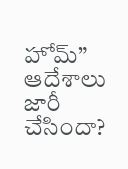హోమ్” ఆదేశాలు జారీ చేసిందా?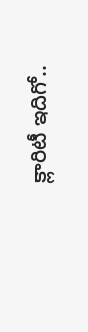క్లారిటీ ఇదిగో..